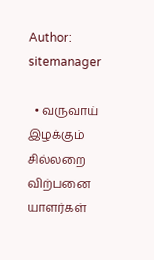Author: sitemanager

  • வருவாய் இழக்கும் சில்லறை விற்பனை யாளர்கள்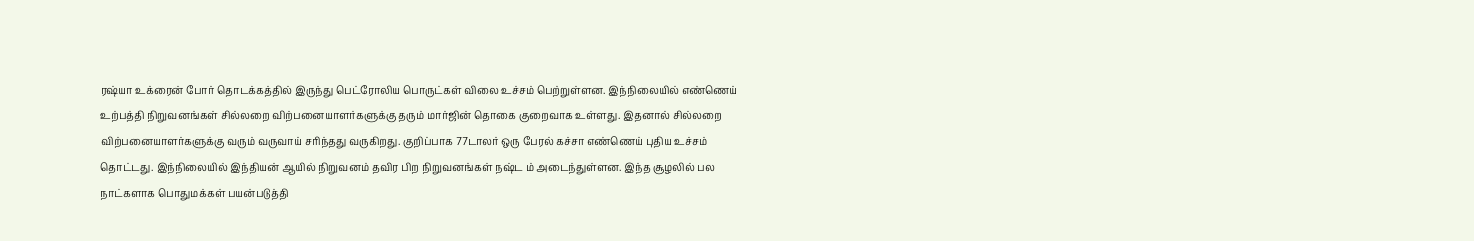ரஷ்யா உக்ரைன் போர் தொடக்கத்தில் இருந்து பெட்ரோலிய பொருட்கள் விலை உச்சம் பெற்றுள்ளன. இந்நிலையில் எண்ணெய் உற்பத்தி நிறுவனங்கள் சில்லறை விற்பனையாளர்களுக்கு தரும் மார்ஜின் தொகை குறைவாக உள்ளது. இதனால் சில்லறை விற்பனையாளர்களுக்கு வரும் வருவாய் சரிந்தது வருகிறது. குறிப்பாக 77டாலர் ஒரு பேரல் கச்சா எண்ணெய் புதிய உச்சம் தொட்டது. இந்நிலையில் இந்தியன் ஆயில் நிறுவனம் தவிர பிற நிறுவனங்கள் நஷ்ட ம் அடைந்துள்ளன. இந்த சூழலில் பல நாட்களாக பொதுமக்கள் பயன்படுத்தி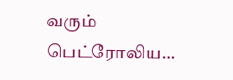வரும் பெட்ரோலிய…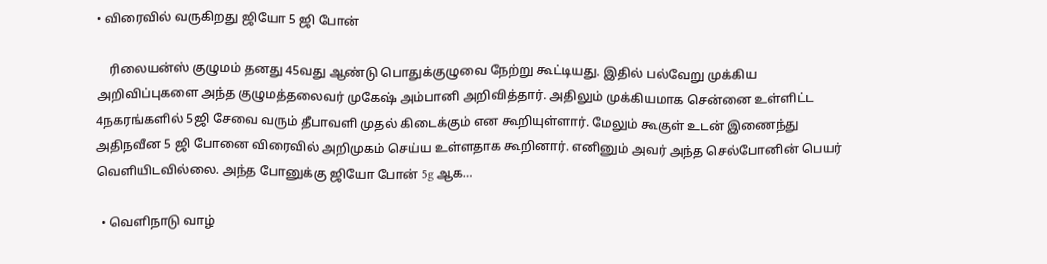• விரைவில் வருகிறது ஜியோ 5 ஜி போன்

    ரிலையன்ஸ் குழுமம் தனது 45வது ஆண்டு பொதுக்குழுவை நேற்று கூட்டியது. இதில் பல்வேறு முக்கிய அறிவிப்புகளை அந்த குழுமத்தலைவர் முகேஷ் அம்பானி அறிவித்தார். அதிலும் முக்கியமாக சென்னை உள்ளிட்ட 4நகரங்களில் 5ஜி சேவை வரும் தீபாவளி முதல் கிடைக்கும் என கூறியுள்ளார். மேலும் கூகுள் உடன் இணைந்து அதிநவீன 5 ஜி போனை விரைவில் அறிமுகம் செய்ய உள்ளதாக கூறினார். எனினும் அவர் அந்த செல்போனின் பெயர் வெளியிடவில்லை. அந்த போனுக்கு ஜியோ போன் 5g ஆக…

  • வெளிநாடு வாழ்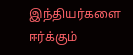இந்தியர்களை ஈர்க்கும்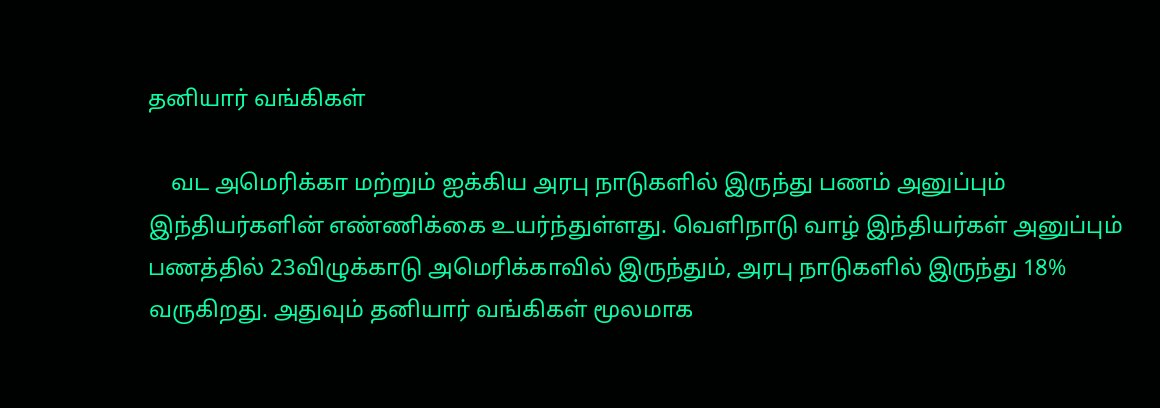தனியார் வங்கிகள்

    வட அமெரிக்கா மற்றும் ஐக்கிய அரபு நாடுகளில் இருந்து பணம் அனுப்பும் இந்தியர்களின் எண்ணிக்கை உயர்ந்துள்ளது. வெளிநாடு வாழ் இந்தியர்கள் அனுப்பும் பணத்தில் 23விழுக்காடு அமெரிக்காவில் இருந்தும், அரபு நாடுகளில் இருந்து 18% வருகிறது. அதுவும் தனியார் வங்கிகள் மூலமாக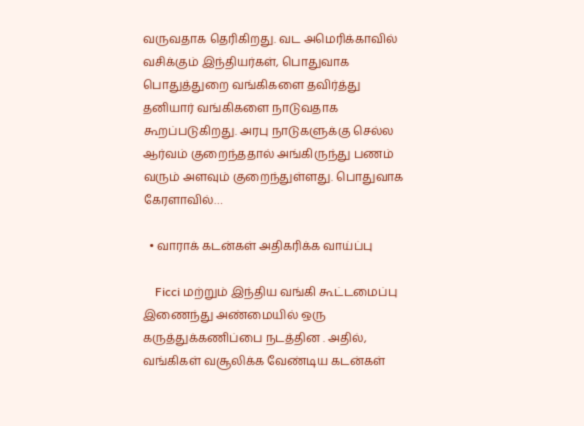வருவதாக தெரிகிறது. வட அமெரிக்காவில் வசிக்கும் இந்தியர்கள், பொதுவாக பொதுத்துறை வங்கிகளை தவிர்த்து தனியார் வங்கிகளை நாடுவதாக கூறப்படுகிறது. அரபு நாடுகளுக்கு செல்ல ஆர்வம் குறைந்ததால் அங்கிருந்து பணம் வரும் அளவும் குறைந்துள்ளது. பொதுவாக கேரளாவில்…

  • வாராக் கடன்கள் அதிகரிக்க வாய்ப்பு

    Ficci மற்றும் இந்திய வங்கி கூட்டமைப்பு இணைந்து அண்மையில் ஒரு கருத்துக்கணிப்பை நடத்தின . அதில், வங்கிகள் வசூலிக்க வேண்டிய கடன்கள்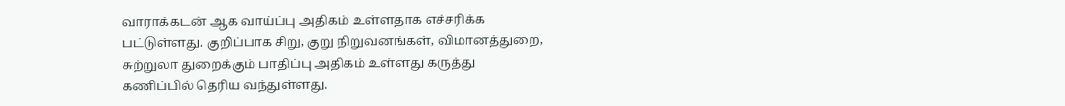வாராக்கடன் ஆக வாய்ப்பு அதிகம் உள்ளதாக எச்சரிக்க பட்டுள்ளது. குறிப்பாக சிறு, குறு நிறுவனங்கள், விமானத்துறை, சுற்றுலா துறைக்கும் பாதிப்பு அதிகம் உள்ளது கருத்து கணிப்பில் தெரிய வந்துள்ளது.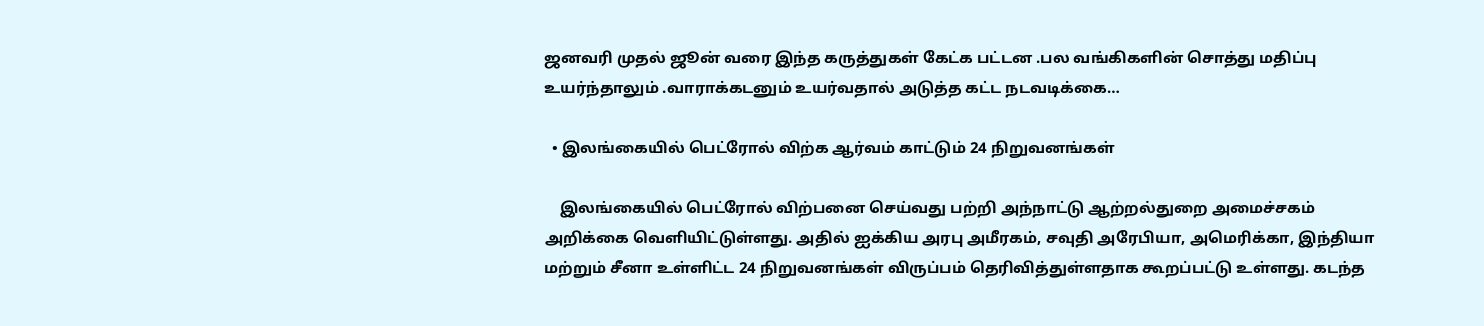ஜனவரி முதல் ஜூன் வரை இந்த கருத்துகள் கேட்க பட்டன .பல வங்கிகளின் சொத்து மதிப்பு உயர்ந்தாலும் .வாராக்கடனும் உயர்வதால் அடுத்த கட்ட நடவடிக்கை…

  • இலங்கையில் பெட்ரோல் விற்க ஆர்வம் காட்டும் 24 நிறுவனங்கள்

    இலங்கையில் பெட்ரோல் விற்பனை செய்வது பற்றி அந்நாட்டு ஆற்றல்துறை அமைச்சகம் அறிக்கை வெளியிட்டுள்ளது. அதில் ஐக்கிய அரபு அமீரகம், சவுதி அரேபியா, அமெரிக்கா, இந்தியா மற்றும் சீனா உள்ளிட்ட 24 நிறுவனங்கள் விருப்பம் தெரிவித்துள்ளதாக கூறப்பட்டு உள்ளது. கடந்த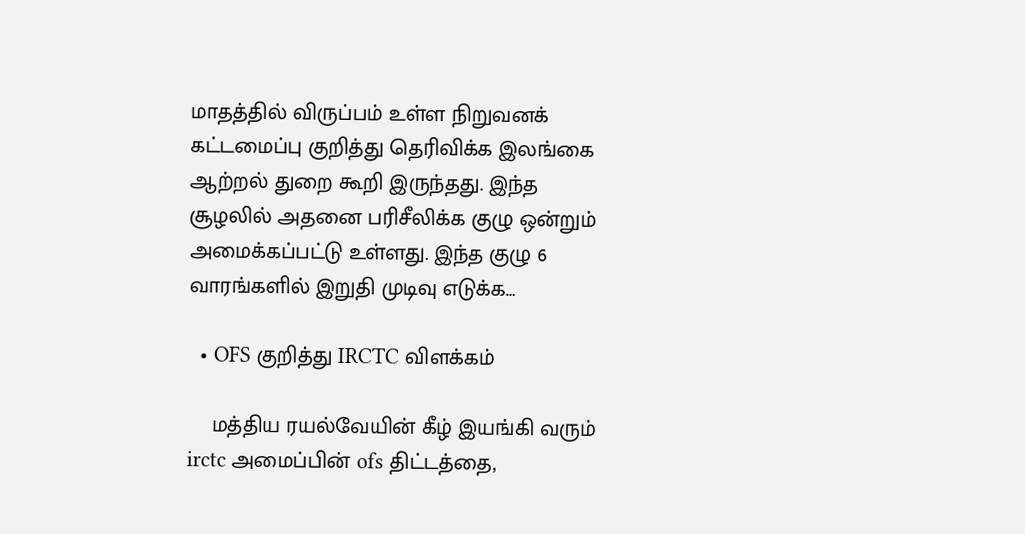மாதத்தில் விருப்பம் உள்ள நிறுவனக் கட்டமைப்பு குறித்து தெரிவிக்க இலங்கை ஆற்றல் துறை கூறி இருந்தது. இந்த சூழலில் அதனை பரிசீலிக்க குழு ஒன்றும் அமைக்கப்பட்டு உள்ளது. இந்த குழு 6 வாரங்களில் இறுதி முடிவு எடுக்க…

  • OFS குறித்து IRCTC விளக்கம்

    மத்திய ரயல்வேயின் கீழ் இயங்கி வரும் irctc அமைப்பின் ofs திட்டத்தை,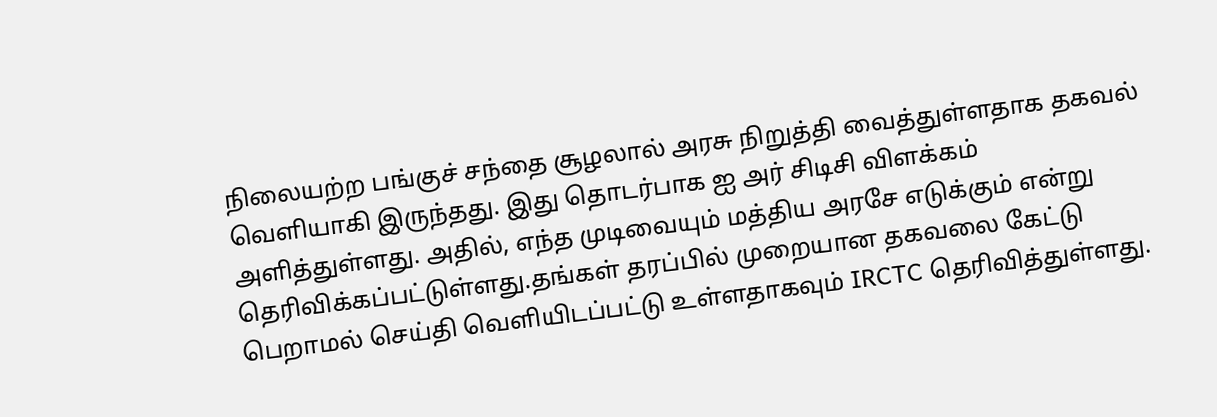நிலையற்ற பங்குச் சந்தை சூழலால் அரசு நிறுத்தி வைத்துள்ளதாக தகவல் வெளியாகி இருந்தது. இது தொடர்பாக ஐ அர் சிடிசி விளக்கம் அளித்துள்ளது. அதில், எந்த முடிவையும் மத்திய அரசே எடுக்கும் என்று தெரிவிக்கப்பட்டுள்ளது.தங்கள் தரப்பில் முறையான தகவலை கேட்டு பெறாமல் செய்தி வெளியிடப்பட்டு உள்ளதாகவும் IRCTC தெரிவித்துள்ளது.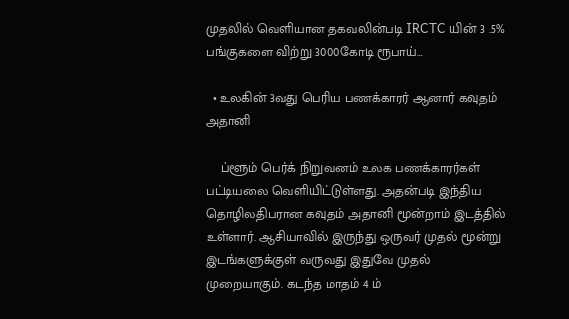முதலில் வெளியான தகவலின்படி IRCTC யின் 3 .5% பங்குகளை விற்று 3000கோடி ரூபாய்…

  • உலகின் 3வது பெரிய பணக்காரர் ஆனார் கவுதம் அதானி

    ப்ளூம் பெர்க் நிறுவனம் உலக பணக்காரர்கள் பட்டியலை வெளியிட்டுள்ளது. அதன்படி இந்திய தொழிலதிபரான கவுதம் அதானி மூன்றாம் இடத்தில் உள்ளார். ஆசியாவில் இருந்து ஒருவர் முதல் மூன்று இடங்களுக்குள் வருவது இதுவே முதல் முறையாகும். கடந்த மாதம் 4 ம்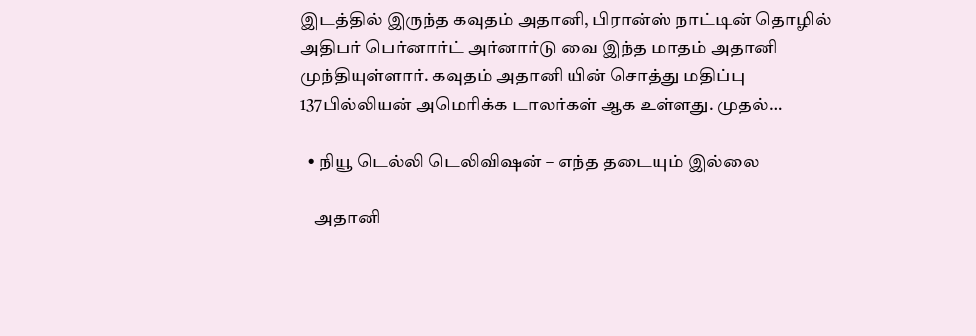இடத்தில் இருந்த கவுதம் அதானி, பிரான்ஸ் நாட்டின் தொழில் அதிபர் பெர்னார்ட் அர்னார்டு வை இந்த மாதம் அதானி முந்தியுள்ளார். கவுதம் அதானி யின் சொத்து மதிப்பு 137பில்லியன் அமெரிக்க டாலர்கள் ஆக உள்ளது. முதல்…

  • நியூ டெல்லி டெலிவிஷன் – எந்த தடையும் இல்லை

    அதானி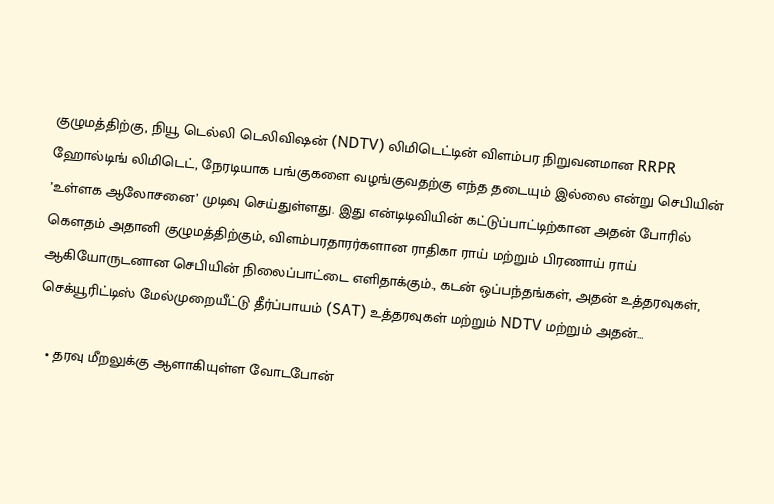குழுமத்திற்கு, நியூ டெல்லி டெலிவிஷன் (NDTV) லிமிடெட்டின் விளம்பர நிறுவனமான RRPR ஹோல்டிங் லிமிடெட், நேரடியாக பங்குகளை வழங்குவதற்கு எந்த தடையும் இல்லை என்று செபியின் ’உள்ளக ஆலோசனை’ முடிவு செய்துள்ளது. இது என்டிடிவியின் கட்டுப்பாட்டிற்கான அதன் போரில் கெளதம் அதானி குழுமத்திற்கும், விளம்பரதாரர்களான ராதிகா ராய் மற்றும் பிரணாய் ராய் ஆகியோருடனான செபியின் நிலைப்பாட்டை எளிதாக்கும்., கடன் ஒப்பந்தங்கள், அதன் உத்தரவுகள், செக்யூரிட்டிஸ் மேல்முறையீட்டு தீர்ப்பாயம் (SAT) உத்தரவுகள் மற்றும் NDTV மற்றும் அதன்…

  • தரவு மீறலுக்கு ஆளாகியுள்ள வோடபோன்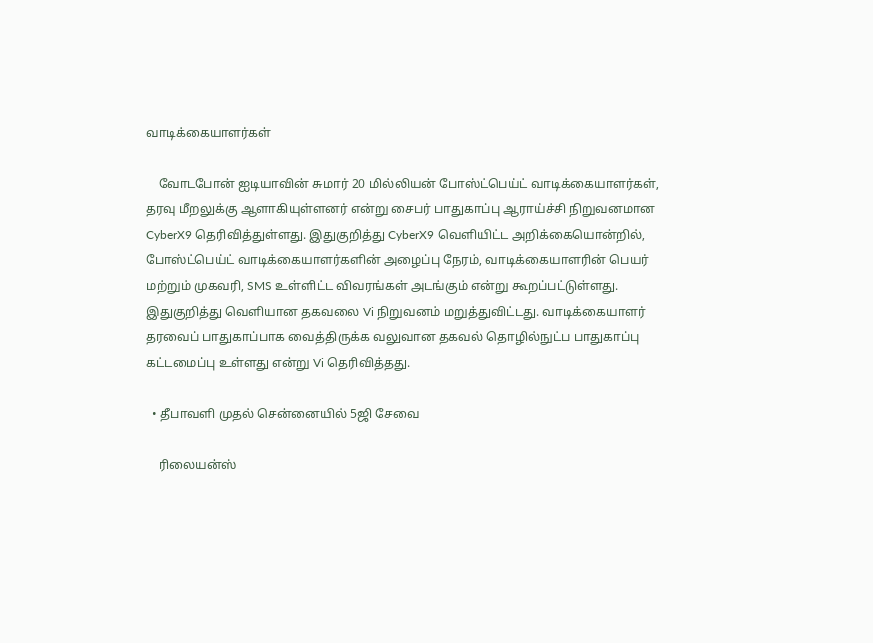வாடிக்கையாளர்கள்

    வோடபோன் ஐடியாவின் சுமார் 20 மில்லியன் போஸ்ட்பெய்ட் வாடிக்கையாளர்கள், தரவு மீறலுக்கு ஆளாகியுள்ளனர் என்று சைபர் பாதுகாப்பு ஆராய்ச்சி நிறுவனமான CyberX9 தெரிவித்துள்ளது. இதுகுறித்து CyberX9 வெளியிட்ட அறிக்கையொன்றில், போஸ்ட்பெய்ட் வாடிக்கையாளர்களின் அழைப்பு நேரம், வாடிக்கையாளரின் பெயர் மற்றும் முகவரி, SMS உள்ளிட்ட விவரங்கள் அடங்கும் என்று கூறப்பட்டுள்ளது. இதுகுறித்து வெளியான தகவலை Vi நிறுவனம் மறுத்துவிட்டது. வாடிக்கையாளர் தரவைப் பாதுகாப்பாக வைத்திருக்க வலுவான தகவல் தொழில்நுட்ப பாதுகாப்பு கட்டமைப்பு உள்ளது என்று Vi தெரிவித்தது.

  • தீபாவளி முதல் சென்னையில் 5ஜி சேவை

    ரிலையன்ஸ்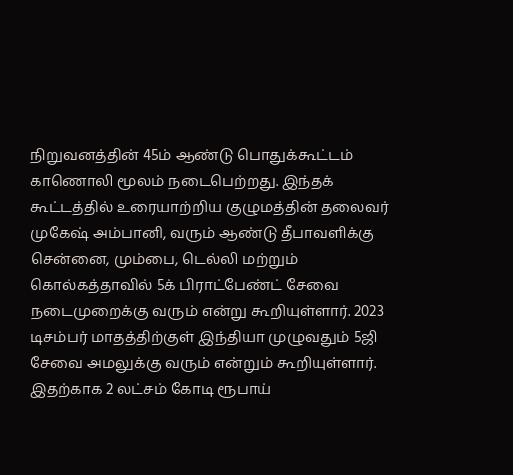நிறுவனத்தின் 45ம் ஆண்டு பொதுக்கூட்டம் காணொலி மூலம் நடைபெற்றது. இந்தக் கூட்டத்தில் உரையாற்றிய குழுமத்தின் தலைவர் முகேஷ் அம்பானி, வரும் ஆண்டு தீபாவளிக்கு சென்னை, மும்பை, டெல்லி மற்றும் கொல்கத்தாவில் 5க் பிராட்பேண்ட் சேவை நடைமுறைக்கு வரும் என்று கூறியுள்ளார். 2023 டிசம்பர் மாதத்திற்குள் இந்தியா முழுவதும் 5ஜி சேவை அமலுக்கு வரும் என்றும் கூறியுள்ளார். இதற்காக 2 லட்சம் கோடி ரூபாய்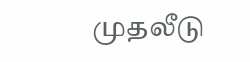முதலீடு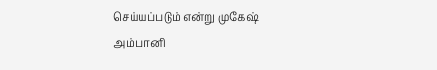செய்யப்படும் என்று முகேஷ் அம்பானி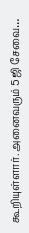கூறியுள்ளார். அனைவரும் 5ஜி சேவை…